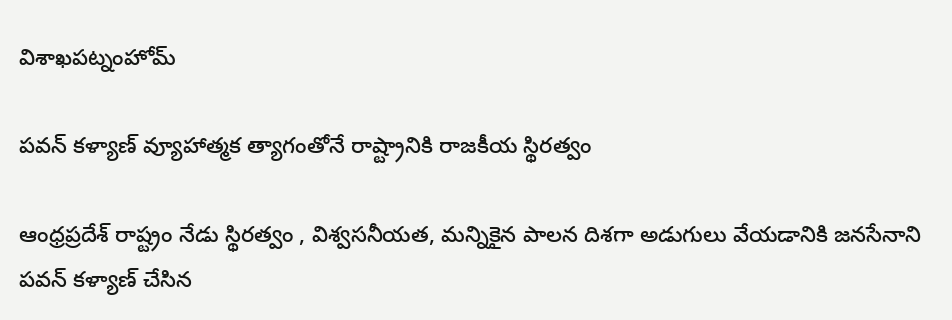విశాఖపట్నంహోమ్

పవన్ కళ్యాణ్ వ్యూహాత్మక త్యాగంతోనే రాష్ట్రానికి రాజకీయ స్థిరత్వం

ఆంధ్రప్రదేశ్ రాష్ట్రం నేడు స్థిరత్వం , విశ్వసనీయత, మన్నికైన పాలన దిశగా అడుగులు వేయడానికి జనసేనాని పవన్ కళ్యాణ్ చేసిన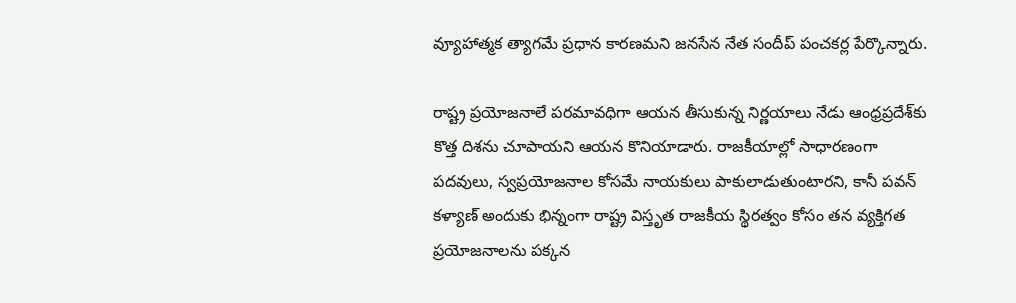వ్యూహాత్మక త్యాగమే ప్రధాన కారణమని జనసేన నేత సందీప్ పంచకర్ల పేర్కొన్నారు.

రాష్ట్ర ప్రయోజనాలే పరమావధిగా ఆయన తీసుకున్న నిర్ణయాలు నేడు ఆంధ్రప్రదేశ్‌కు కొత్త దిశను చూపాయని ఆయన కొనియాడారు. రాజకీయాల్లో సాధారణంగా పదవులు, స్వప్రయోజనాల కోసమే నాయకులు పాకులాడుతుంటారని, కానీ పవన్ కళ్యాణ్ అందుకు భిన్నంగా రాష్ట్ర విస్తృత రాజకీయ స్థిరత్వం కోసం తన వ్యక్తిగత ప్రయోజనాలను పక్కన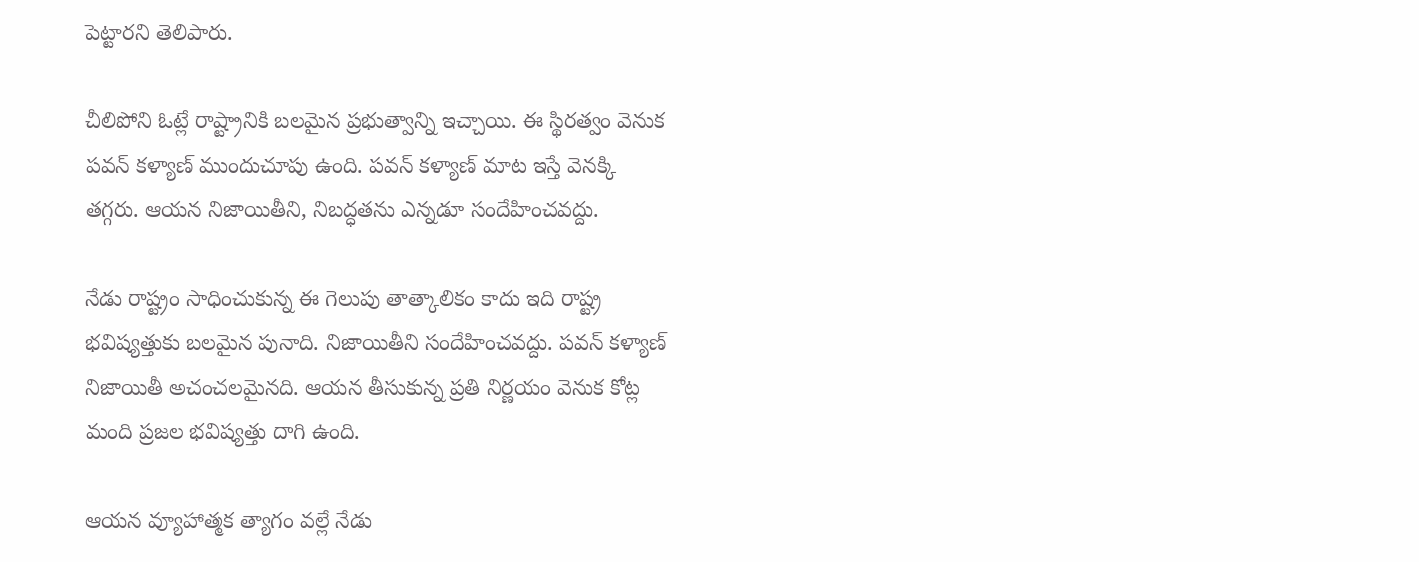పెట్టారని తెలిపారు.

చీలిపోని ఓట్లే రాష్ట్రానికి బలమైన ప్రభుత్వాన్ని ఇచ్చాయి. ఈ స్థిరత్వం వెనుక పవన్ కళ్యాణ్ ముందుచూపు ఉంది. పవన్ కళ్యాణ్ మాట ఇస్తే వెనక్కి తగ్గరు. ఆయన నిజాయితీని, నిబద్ధతను ఎన్నడూ సందేహించవద్దు.

నేడు రాష్ట్రం సాధించుకున్న ఈ గెలుపు తాత్కాలికం కాదు ఇది రాష్ట్ర భవిష్యత్తుకు బలమైన పునాది. నిజాయితీని సందేహించవద్దు. పవన్ కళ్యాణ్ నిజాయితీ అచంచలమైనది. ఆయన తీసుకున్న ప్రతి నిర్ణయం వెనుక కోట్ల మంది ప్రజల భవిష్యత్తు దాగి ఉంది.

ఆయన వ్యూహాత్మక త్యాగం వల్లే నేడు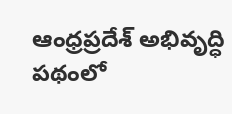ఆంధ్రప్రదేశ్ అభివృద్ధి పథంలో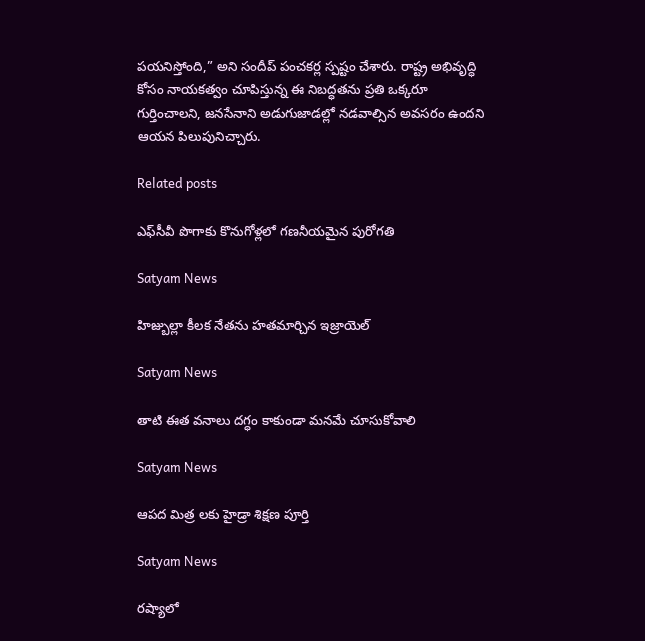పయనిస్తోంది,” అని సందీప్ పంచకర్ల స్పష్టం చేశారు. రాష్ట్ర అభివృద్ధి కోసం నాయకత్వం చూపిస్తున్న ఈ నిబద్ధతను ప్రతి ఒక్కరూ గుర్తించాలని, జనసేనాని అడుగుజాడల్లో నడవాల్సిన అవసరం ఉందని ఆయన పిలుపునిచ్చారు.

Related posts

ఎఫ్‌సీవీ పొగాకు కొనుగోళ్లలో గణనీయమైన పురోగతి

Satyam News

హిజ్బుల్లా కీలక నేతను హతమార్చిన ఇజ్రాయెల్

Satyam News

తాటి ఈత వనాలు దగ్ధం కాకుండా మనమే చూసుకోవాలి

Satyam News

ఆపద మిత్ర లకు హైడ్రా శిక్షణ పూర్తి

Satyam News

రష్యాలో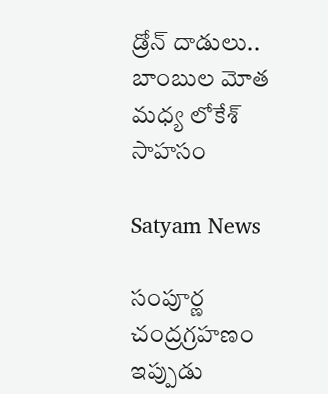డ్రోన్‌ దాడులు.. బాంబుల మోత మధ్య లోకేశ్‌ సాహసం

Satyam News

సంపూర్ణ చంద్రగ్రహణం ఇప్పుడు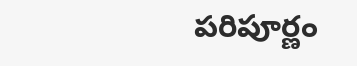పరిపూర్ణం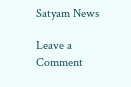Satyam News

Leave a Comment